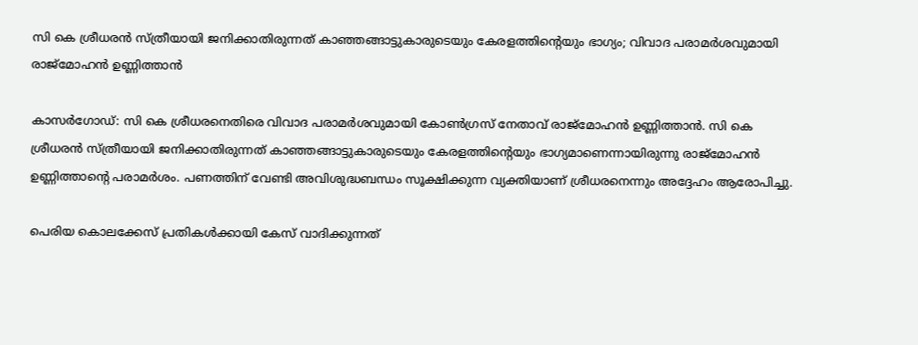സി കെ ശ്രീധരൻ സ്ത്രീയായി ജനിക്കാതിരുന്നത് കാഞ്ഞങ്ങാട്ടുകാരുടെയും കേരളത്തിന്റെയും ഭാഗ്യം; വിവാദ പരാമർശവുമായി രാജ്‌മോഹൻ ഉണ്ണിത്താൻ

കാസർഗോഡ്: സി കെ ശ്രീധരനെതിരെ വിവാദ പരാമർശവുമായി കോൺഗ്രസ് നേതാവ് രാജ്‌മോഹൻ ഉണ്ണിത്താൻ. സി കെ ശ്രീധരൻ സ്ത്രീയായി ജനിക്കാതിരുന്നത് കാഞ്ഞങ്ങാട്ടുകാരുടെയും കേരളത്തിന്റെയും ഭാഗ്യമാണെന്നായിരുന്നു രാജ്‌മോഹൻ ഉണ്ണിത്താന്റെ പരാമർശം. പണത്തിന് വേണ്ടി അവിശുദ്ധബന്ധം സൂക്ഷിക്കുന്ന വ്യക്തിയാണ് ശ്രീധരനെന്നും അദ്ദേഹം ആരോപിച്ചു.

പെരിയ കൊലക്കേസ് പ്രതികൾക്കായി കേസ് വാദിക്കുന്നത്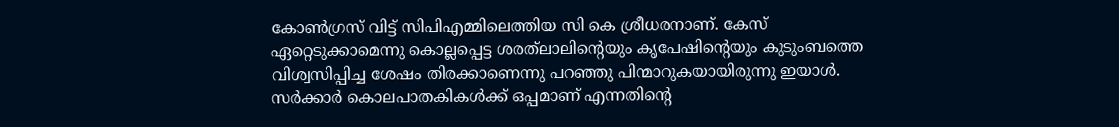കോൺഗ്രസ് വിട്ട് സിപിഎമ്മിലെത്തിയ സി കെ ശ്രീധരനാണ്. കേസ് ഏറ്റെടുക്കാമെന്നു കൊല്ലപ്പെട്ട ശരത്‌ലാലിന്റെയും കൃപേഷിന്റെയും കുടുംബത്തെ വിശ്വസിപ്പിച്ച ശേഷം തിരക്കാണെന്നു പറഞ്ഞു പിന്മാറുകയായിരുന്നു ഇയാൾ. സർക്കാർ കൊലപാതകികൾക്ക് ഒപ്പമാണ് എന്നതിന്റെ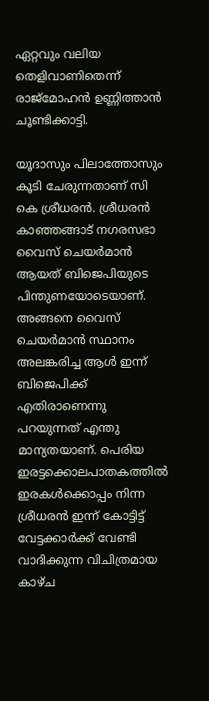ഏറ്റവും വലിയ തെളിവാണിതെന്ന് രാജ്‌മോഹൻ ഉണ്ണിത്താൻ ചൂണ്ടിക്കാട്ടി.

യൂദാസും പിലാത്തോസും കൂടി ചേരുന്നതാണ് സി കെ ശ്രീധരൻ. ശ്രീധരൻ കാഞ്ഞങ്ങാട് നഗരസഭാ വൈസ് ചെയർമാൻ ആയത് ബിജെപിയുടെ പിന്തുണയോടെയാണ്. അങ്ങനെ വൈസ് ചെയർമാൻ സ്ഥാനം അലങ്കരിച്ച ആൾ ഇന്ന് ബിജെപിക്ക് എതിരാണെന്നു പറയുന്നത് എന്തു മാന്യതയാണ്. പെരിയ ഇരട്ടക്കൊലപാതകത്തിൽ ഇരകൾക്കൊപ്പം നിന്ന ശ്രീധരൻ ഇന്ന് കോട്ടിട്ട് വേട്ടക്കാർക്ക് വേണ്ടി വാദിക്കുന്ന വിചിത്രമായ കാഴ്ച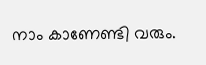നാം കാണേണ്ടി വരും.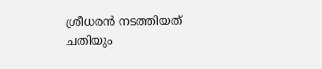ശ്രീധരൻ നടത്തിയത് ചതിയും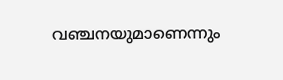വഞ്ചനയുമാണെന്നും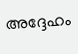അദ്ദേഹം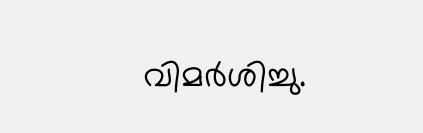വിമർശിച്ചു.